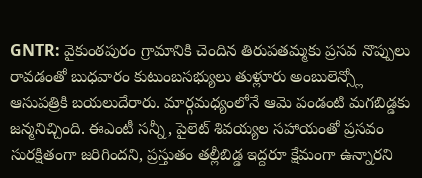GNTR: వైకుంఠపురం గ్రామానికి చెందిన తిరుపతమ్మకు ప్రసవ నొప్పులు రావడంతో బుధవారం కుటుంబసభ్యులు తుళ్లూరు అంబులెన్స్లో ఆసుపత్రికి బయలుదేరారు. మార్గమధ్యంలోనే ఆమె పండంటి మగబిడ్డకు జన్మనిచ్చింది. ఈఎంటీ సన్నీ, పైలెట్ శివయ్యల సహాయంతో ప్రసవం సురక్షితంగా జరిగిందని, ప్రస్తుతం తల్లీబిడ్డ ఇద్దరూ క్షేమంగా ఉన్నారని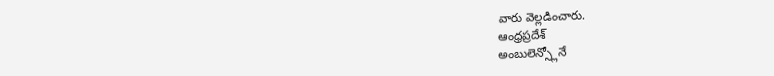వారు వెల్లడించారు.
ఆంధ్రప్రదేశ్
అంబులెన్స్లోనే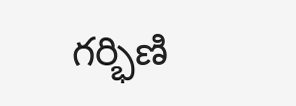గర్భిణి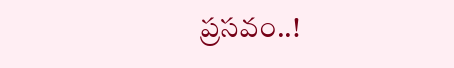ప్రసవం..!